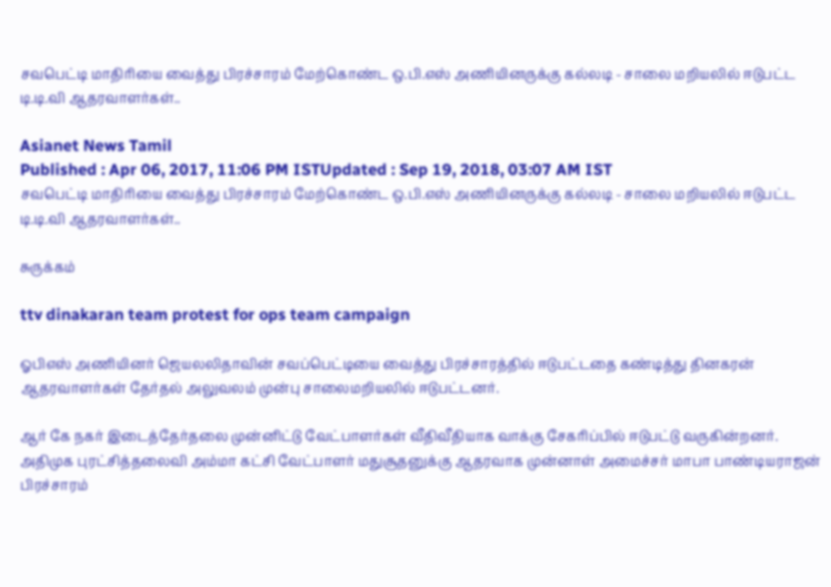சவபெட்டி மாதிரியை வைத்து பிரச்சாரம் மேற்கொண்ட ஒ.பி.எஸ் அணியினருக்கு கல்லடி - சாலை மறியலில் ஈடுபட்ட டி.டி.வி ஆதரவாளர்கள்..

Asianet News Tamil
Published : Apr 06, 2017, 11:06 PM ISTUpdated : Sep 19, 2018, 03:07 AM IST
சவபெட்டி மாதிரியை வைத்து பிரச்சாரம் மேற்கொண்ட ஒ.பி.எஸ் அணியினருக்கு கல்லடி - சாலை மறியலில் ஈடுபட்ட டி.டி.வி ஆதரவாளர்கள்..

சுருக்கம்

ttv dinakaran team protest for ops team campaign

ஓபிஎஸ் அணியினர் ஜெயலலிதாவின் சவப்பெட்டியை வைத்து பிரச்சாரத்தில் ஈடுபட்டதை கண்டித்து தினகரன் ஆதரவாளர்கள் தேர்தல் அலுவலம் முன்பு சாலைமறியலில் ஈடுபட்டனர்.

ஆர் கே நகர் இடைத்தேர்தலை முன்னிட்டு வேட்பாளர்கள் வீதிவீதியாக வாக்கு சேகரிப்பில் ஈடுபட்டு வருகின்றனர். அதிமுக புரட்சித்தலைவி அம்மா கட்சி வேட்பாளர் மதுசூதனுக்கு ஆதரவாக முன்னாள் அமைச்சர் மாபா பாண்டியராஜன் பிரச்சாரம்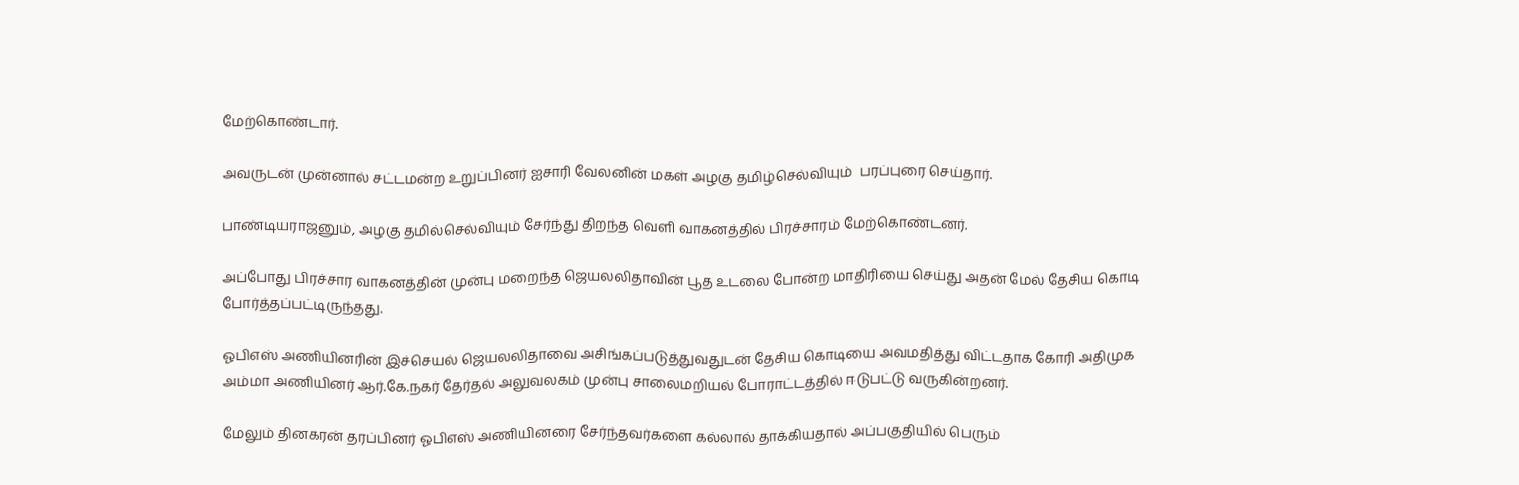மேற்கொண்டார்.

அவருடன் முன்னால் சட்டமன்ற உறுப்பினர் ஐசாரி வேலனின் மகள் அழகு தமிழ்செல்வியும்  பரப்புரை செய்தார்.

பாண்டியராஜனும், அழகு தமில்செல்வியும் சேர்ந்து திறந்த வெளி வாகனத்தில் பிரச்சாரம் மேற்கொண்டனர்.

அப்போது பிரச்சார வாகனத்தின் முன்பு மறைந்த ஜெயலலிதாவின் பூத உடலை போன்ற மாதிரியை செய்து அதன் மேல் தேசிய கொடி போர்த்தப்பட்டிருந்தது.

ஓபிஎஸ் அணியினரின் இச்செயல் ஜெயலலிதாவை அசிங்கப்படுத்துவதுடன் தேசிய கொடியை அவமதித்து விட்டதாக கோரி அதிமுக அம்மா அணியினர் ஆர்.கே.நகர் தேர்தல் அலுவலகம் முன்பு சாலைமறியல் போராட்டத்தில் ஈடுபட்டு வருகின்றனர்.

மேலும் தினகரன் தரப்பினர் ஓபிஎஸ் அணியினரை சேர்ந்தவர்களை கல்லால் தாக்கியதால் அப்பகுதியில் பெரும்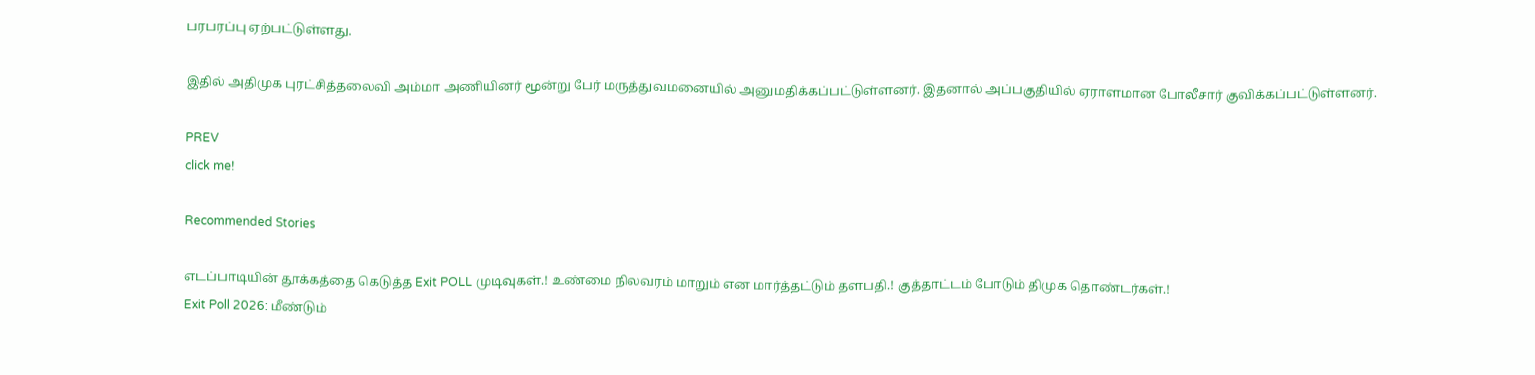பரபரப்பு ஏற்பட்டுள்ளது.

இதில் அதிமுக புரட்சித்தலைவி அம்மா அணியினர் மூன்று பேர் மருத்துவமனையில் அனுமதிக்கப்பட்டுள்ளனர். இதனால் அப்பகுதியில் ஏராளமான போலீசார் குவிக்கப்பட்டுள்ளனர்.

PREV
click me!

Recommended Stories

எடப்பாடியின் தூக்கத்தை கெடுத்த Exit POLL முடிவுகள்.! உண்மை நிலவரம் மாறும் என மார்த்தட்டும் தளபதி.! குத்தாட்டம் போடும் திமுக தொண்டர்கள்.!
Exit Poll 2026: மீண்டும்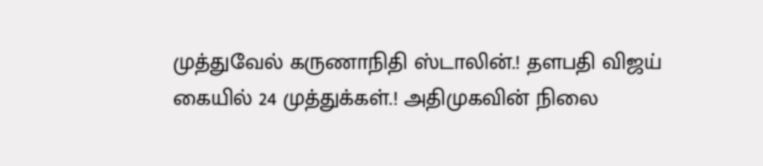முத்துவேல் கருணாநிதி ஸ்டாலின்.! தளபதி விஜய் கையில் 24 முத்துக்கள்.! அதிமுகவின் நிலை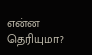என்ன தெரியுமா?